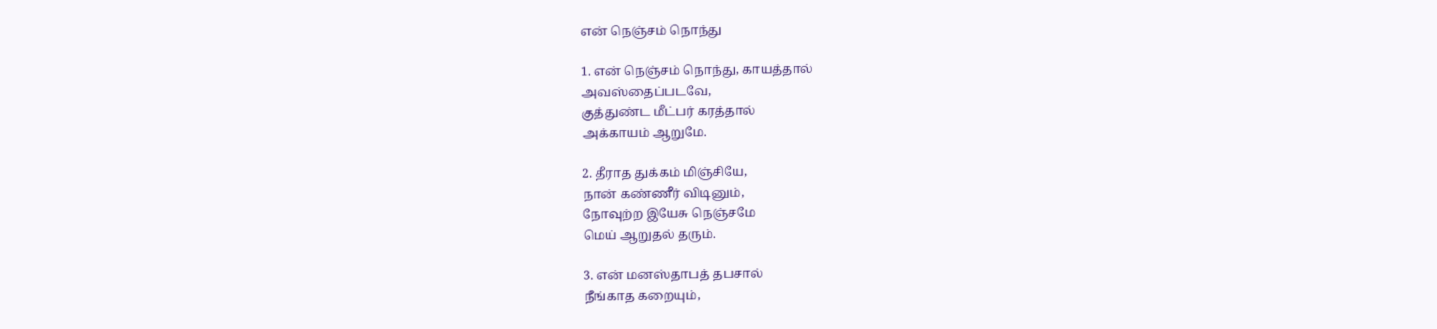என் நெஞ்சம் நொந்து

1. என் நெஞ்சம் நொந்து, காயத்தால்
அவஸ்தைப்படவே,
குத்துண்ட மீட்பர் கரத்தால்
அக்காயம் ஆறுமே.

2. தீராத துக்கம் மிஞ்சியே,
நான் கண்ணீர் விடினும்,
நோவுற்ற இயேசு நெஞ்சமே
மெய் ஆறுதல் தரும்.

3. என் மனஸ்தாபத் தபசால்
நீங்காத கறையும்,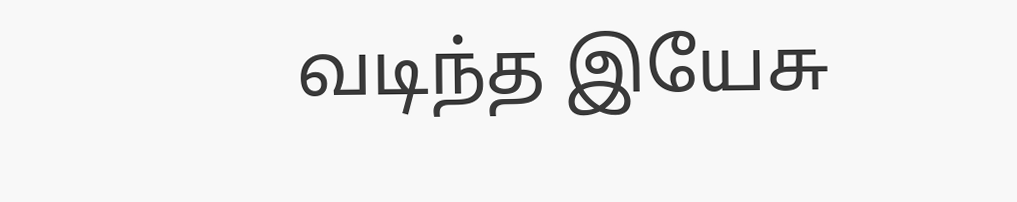வடிந்த இயேசு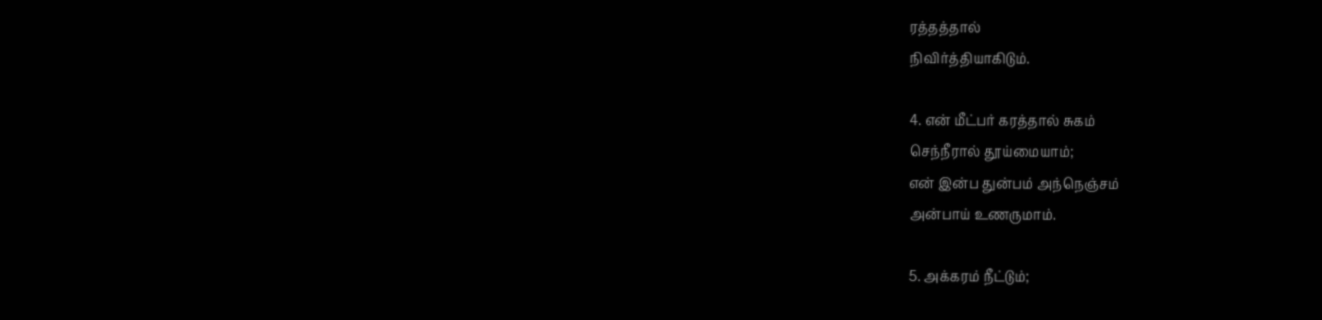ரத்தத்தால்
நிவிர்த்தியாகிடும்.

4. என் மீட்பர் கரத்தால் சுகம்
செந்நீரால் தூய்மையாம்;
என் இன்ப துன்பம் அந்நெஞ்சம்
அன்பாய் உணருமாம்.

5. அக்கரம் நீட்டும்;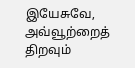இயேசுவே,
அவ்வூற்றைத் திறவும்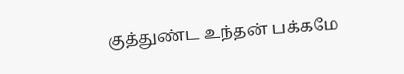குத்துண்ட உந்தன் பக்கமே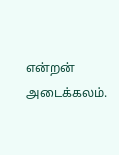என்றன் அடைக்கலம்.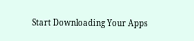Start Downloading Your Apps